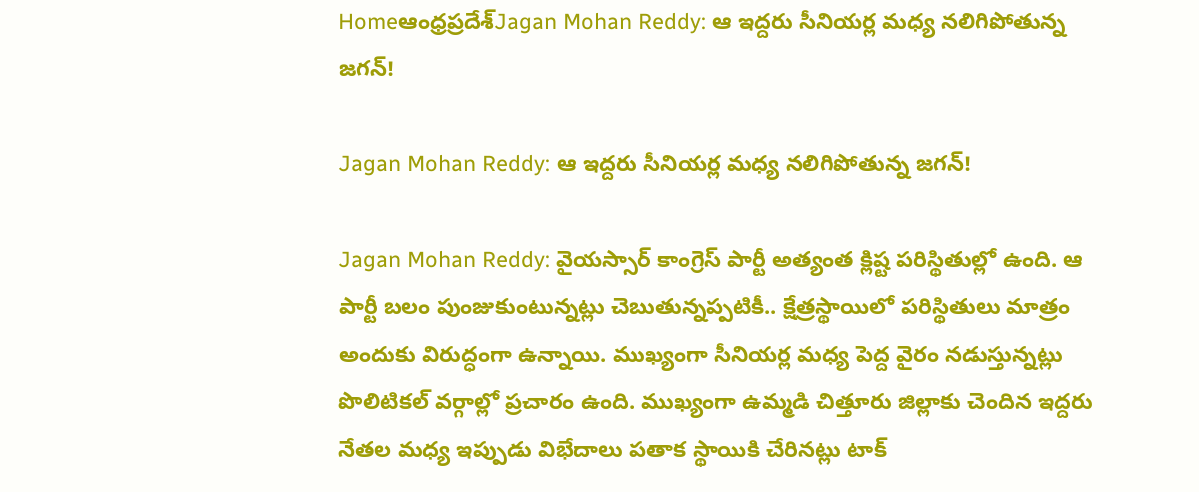Homeఆంధ్రప్రదేశ్‌Jagan Mohan Reddy: ఆ ఇద్దరు సీనియర్ల మధ్య నలిగిపోతున్న జగన్!

Jagan Mohan Reddy: ఆ ఇద్దరు సీనియర్ల మధ్య నలిగిపోతున్న జగన్!

Jagan Mohan Reddy: వైయస్సార్ కాంగ్రెస్ పార్టీ అత్యంత క్లిష్ట పరిస్థితుల్లో ఉంది. ఆ పార్టీ బలం పుంజుకుంటున్నట్లు చెబుతున్నప్పటికీ.. క్షేత్రస్థాయిలో పరిస్థితులు మాత్రం అందుకు విరుద్ధంగా ఉన్నాయి. ముఖ్యంగా సీనియర్ల మధ్య పెద్ద వైరం నడుస్తున్నట్లు పొలిటికల్ వర్గాల్లో ప్రచారం ఉంది. ముఖ్యంగా ఉమ్మడి చిత్తూరు జిల్లాకు చెందిన ఇద్దరు నేతల మధ్య ఇప్పుడు విభేదాలు పతాక స్థాయికి చేరినట్లు టాక్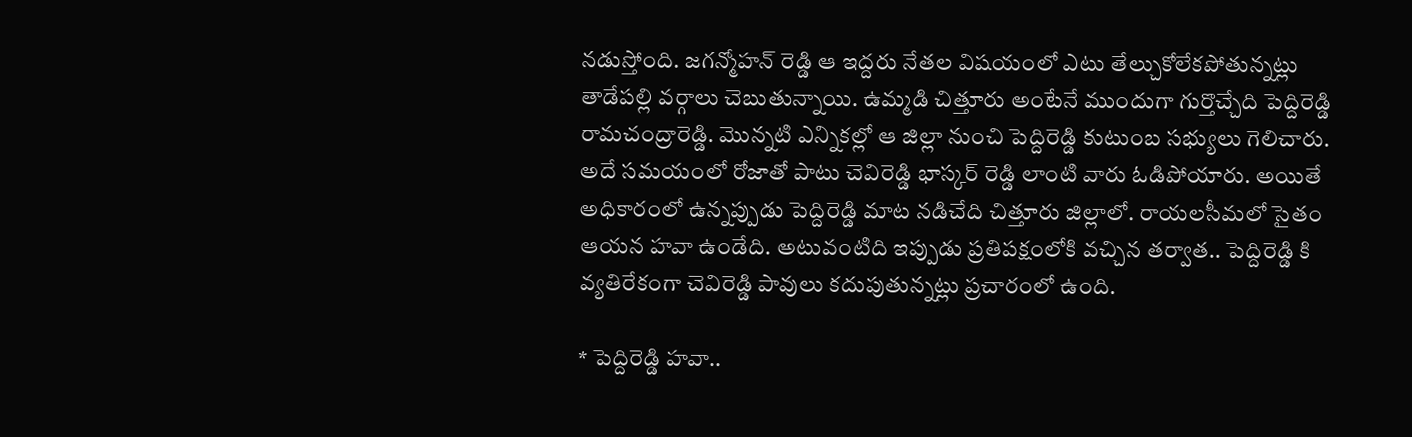నడుస్తోంది. జగన్మోహన్ రెడ్డి ఆ ఇద్దరు నేతల విషయంలో ఎటు తేల్చుకోలేకపోతున్నట్లు తాడేపల్లి వర్గాలు చెబుతున్నాయి. ఉమ్మడి చిత్తూరు అంటేనే ముందుగా గుర్తొచ్చేది పెద్దిరెడ్డి రామచంద్రారెడ్డి. మొన్నటి ఎన్నికల్లో ఆ జిల్లా నుంచి పెద్దిరెడ్డి కుటుంబ సభ్యులు గెలిచారు. అదే సమయంలో రోజాతో పాటు చెవిరెడ్డి భాస్కర్ రెడ్డి లాంటి వారు ఓడిపోయారు. అయితే అధికారంలో ఉన్నప్పుడు పెద్దిరెడ్డి మాట నడిచేది చిత్తూరు జిల్లాలో. రాయలసీమలో సైతం ఆయన హవా ఉండేది. అటువంటిది ఇప్పుడు ప్రతిపక్షంలోకి వచ్చిన తర్వాత.. పెద్దిరెడ్డి కి వ్యతిరేకంగా చెవిరెడ్డి పావులు కదుపుతున్నట్లు ప్రచారంలో ఉంది.

* పెద్దిరెడ్డి హవా..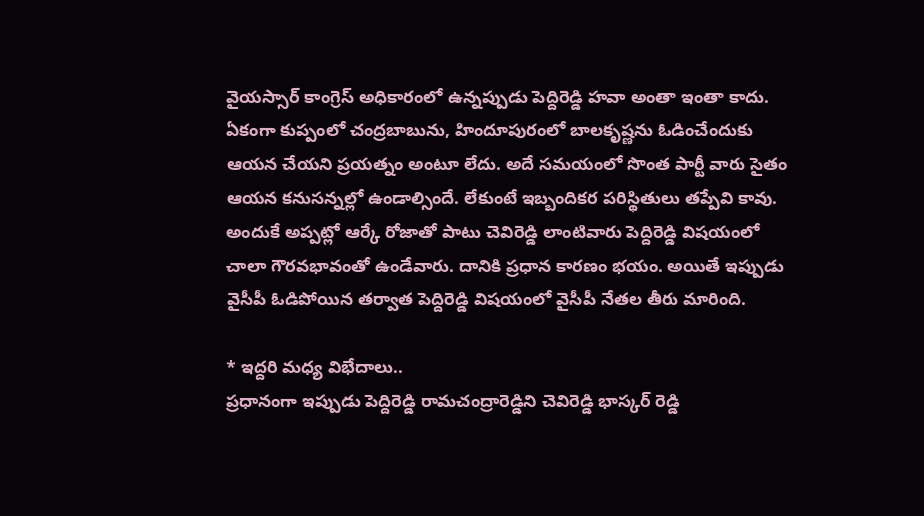వైయస్సార్ కాంగ్రెస్ అధికారంలో ఉన్నప్పుడు పెద్దిరెడ్డి హవా అంతా ఇంతా కాదు. ఏకంగా కుప్పంలో చంద్రబాబును, హిందూపురంలో బాలకృష్ణను ఓడించేందుకు ఆయన చేయని ప్రయత్నం అంటూ లేదు. అదే సమయంలో సొంత పార్టీ వారు సైతం ఆయన కనుసన్నల్లో ఉండాల్సిందే. లేకుంటే ఇబ్బందికర పరిస్థితులు తప్పేవి కావు. అందుకే అప్పట్లో ఆర్కే రోజాతో పాటు చెవిరెడ్డి లాంటివారు పెద్దిరెడ్డి విషయంలో చాలా గౌరవభావంతో ఉండేవారు. దానికి ప్రధాన కారణం భయం. అయితే ఇప్పుడు వైసీపీ ఓడిపోయిన తర్వాత పెద్దిరెడ్డి విషయంలో వైసీపీ నేతల తీరు మారింది.

* ఇద్దరి మధ్య విభేదాలు..
ప్రధానంగా ఇప్పుడు పెద్దిరెడ్డి రామచంద్రారెడ్డిని చెవిరెడ్డి భాస్కర్ రెడ్డి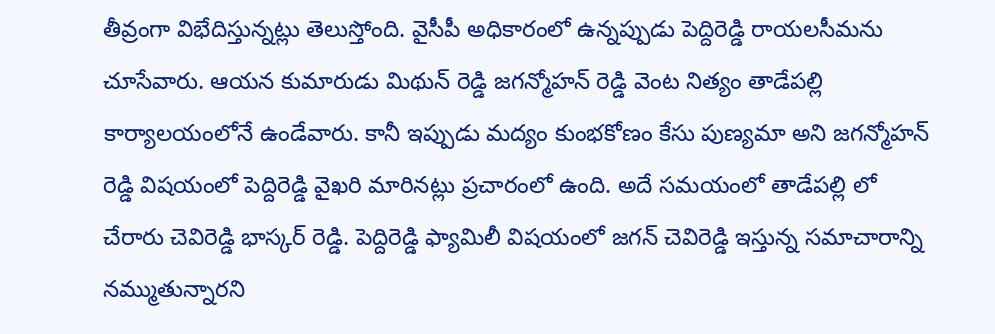తీవ్రంగా విభేదిస్తున్నట్లు తెలుస్తోంది. వైసీపీ అధికారంలో ఉన్నప్పుడు పెద్దిరెడ్డి రాయలసీమను చూసేవారు. ఆయన కుమారుడు మిథున్ రెడ్డి జగన్మోహన్ రెడ్డి వెంట నిత్యం తాడేపల్లి కార్యాలయంలోనే ఉండేవారు. కానీ ఇప్పుడు మద్యం కుంభకోణం కేసు పుణ్యమా అని జగన్మోహన్ రెడ్డి విషయంలో పెద్దిరెడ్డి వైఖరి మారినట్లు ప్రచారంలో ఉంది. అదే సమయంలో తాడేపల్లి లో చేరారు చెవిరెడ్డి భాస్కర్ రెడ్డి. పెద్దిరెడ్డి ఫ్యామిలీ విషయంలో జగన్ చెవిరెడ్డి ఇస్తున్న సమాచారాన్ని నమ్ముతున్నారని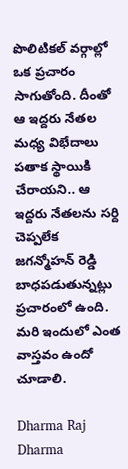పొలిటికల్ వర్గాల్లో ఒక ప్రచారం సాగుతోంది. దీంతో ఆ ఇద్దరు నేతల మధ్య విభేదాలు పతాక స్థాయికి చేరాయని.. ఆ ఇద్దరు నేతలను సర్ది చెప్పలేక జగన్మోహన్ రెడ్డి బాధపడుతున్నట్లు ప్రచారంలో ఉంది. మరి ఇందులో ఎంత వాస్తవం ఉందో చూడాలి.

Dharma Raj
Dharma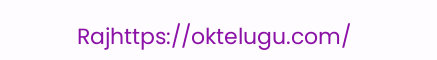Rajhttps://oktelugu.com/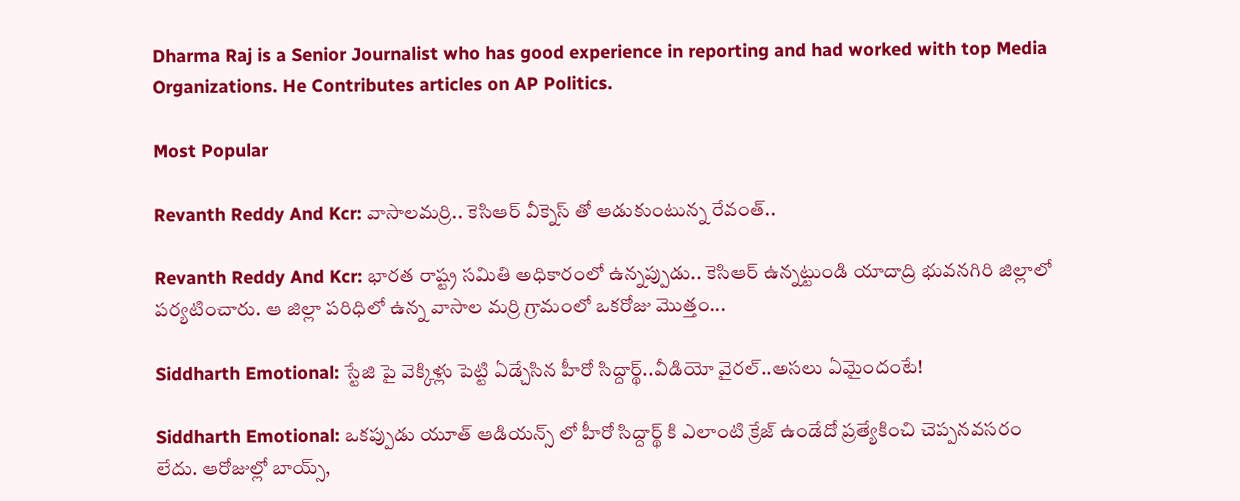Dharma Raj is a Senior Journalist who has good experience in reporting and had worked with top Media Organizations. He Contributes articles on AP Politics.

Most Popular

Revanth Reddy And Kcr: వాసాలమర్రి.. కెసిఆర్ వీక్నెస్ తో ఆడుకుంటున్న రేవంత్..

Revanth Reddy And Kcr: భారత రాష్ట్ర సమితి అధికారంలో ఉన్నప్పుడు.. కెసిఆర్ ఉన్నట్టుండి యాదాద్రి భువనగిరి జిల్లాలో పర్యటించారు. ఆ జిల్లా పరిధిలో ఉన్న వాసాల మర్రి గ్రామంలో ఒకరోజు మొత్తం...

Siddharth Emotional: స్టేజి పై వెక్కిళ్లు పెట్టి ఏడ్చేసిన హీరో సిద్దార్థ్..వీడియో వైరల్..అసలు ఏమైందంటే!

Siddharth Emotional: ఒకప్పుడు యూత్ ఆడియన్స్ లో హీరో సిద్దార్థ్ కి ఎలాంటి క్రేజ్ ఉండేదో ప్రత్యేకించి చెప్పనవసరం లేదు. ఆరోజుల్లో బాయ్స్,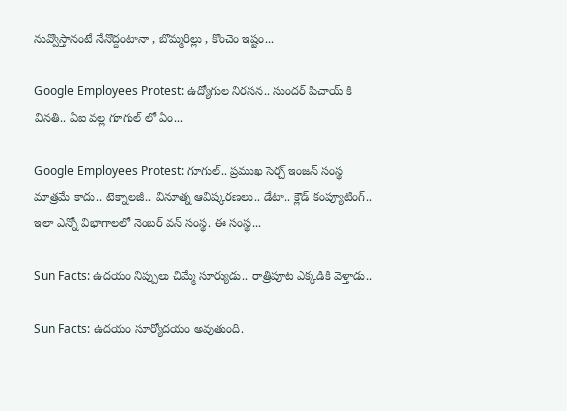నువ్వొస్తానంటే నేనొద్దంటానా , బొమ్మరిల్లు , కొంచెం ఇష్టం...

Google Employees Protest: ఉద్యోగుల నిరసన.. సుందర్ పిచాయ్ కి వినతి.. ఏఐ వల్ల గూగుల్ లో ఏం...

Google Employees Protest: గూగుల్.. ప్రముఖ సెర్చ్ ఇంజన్ సంస్థ మాత్రమే కాదు.. టెక్నాలజీ.. వినూత్న ఆవిష్కరణలు.. డేటా.. క్లౌడ్ కంప్యూటింగ్.. ఇలా ఎన్నో విభాగాలలో నెంబర్ వన్ సంస్థ. ఈ సంస్థ...

Sun Facts: ఉదయం నిప్పులు చిమ్మే సూర్యుడు.. రాత్రిపూట ఎక్కడికి వెళ్తాడు..

Sun Facts: ఉదయం సూర్యోదయం అవుతుంది.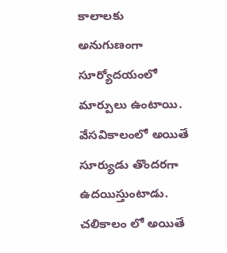కాలాలకు అనుగుణంగా సూర్యోదయంలో మార్పులు ఉంటాయి. వేసవికాలంలో అయితే సూర్యుడు తొందరగా ఉదయిస్తుంటాడు. చలికాలం లో అయితే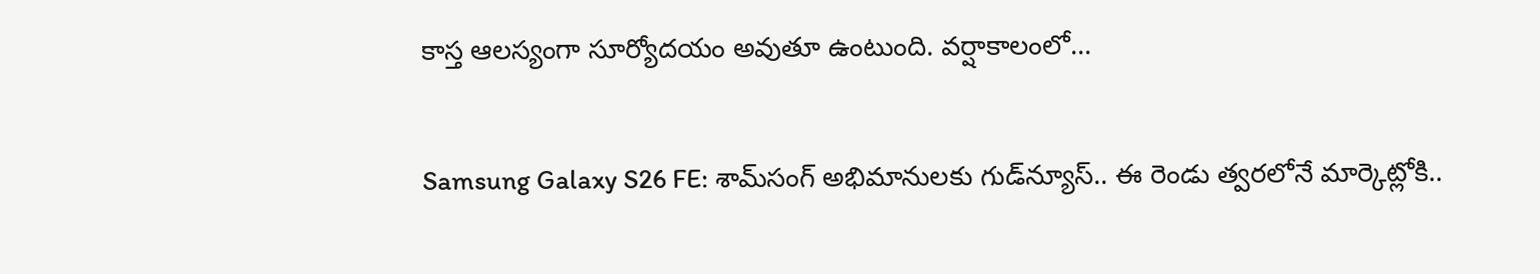కాస్త ఆలస్యంగా సూర్యోదయం అవుతూ ఉంటుంది. వర్షాకాలంలో...

Samsung Galaxy S26 FE: శామ్‌సంగ్ అభిమానులకు గుడ్‌న్యూస్.. ఈ రెండు త్వరలోనే మార్కెట్లోకి..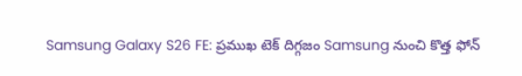Samsung Galaxy S26 FE: ప్రముఖ టెక్ దిగ్గజం Samsung నుంచి కొత్త ఫోన్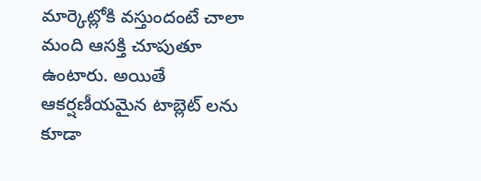మార్కెట్లోకి వస్తుందంటే చాలా మంది ఆసక్తి చూపుతూ ఉంటారు. అయితే ఆకర్షణీయమైన టాబ్లెట్ లను కూడా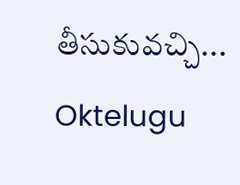తీసుకువచ్చి...
Oktelugu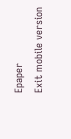Epaper
Exit mobile version